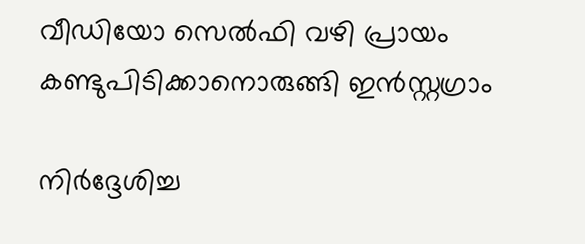വീഡിയോ സെല്‍ഫി വഴി പ്രായം കണ്ടുപിടിക്കാനൊരുങ്ങി ഇന്‍സ്റ്റഗ്രാം

നിര്‍ദ്ദേശിച്ച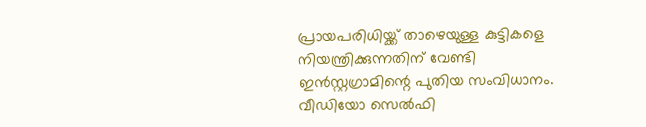പ്രായപരിധിയ്ക്ക് താഴെയുള്ള കുട്ടികളെ നിയന്ത്രിക്കുന്നതിന് വേണ്ടി ഇന്‍സ്റ്റഗ്രാമിന്റെ പുതിയ സംവിധാനം. വീഡിയോ സെല്‍ഫി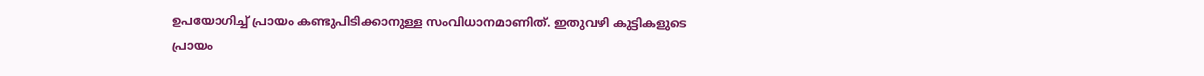ഉപയോഗിച്ച് പ്രായം കണ്ടുപിടിക്കാനുള്ള സംവിധാനമാണിത്. ഇതുവഴി കുട്ടികളുടെ പ്രായം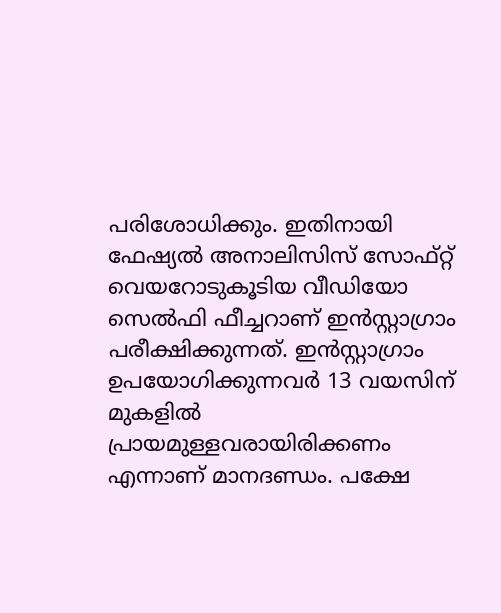പരിശോധിക്കും. ഇതിനായി ഫേഷ്യല്‍ അനാലിസിസ് സോഫ്റ്റ് വെയറോടുകൂടിയ വീഡിയോ സെല്‍ഫി ഫീച്ചറാണ് ഇന്‍സ്റ്റാഗ്രാം പരീക്ഷിക്കുന്നത്. ഇന്‍സ്റ്റാഗ്രാം ഉപയോഗിക്കുന്നവര്‍ 13 വയസിന് മുകളില്‍ പ്രായമുള്ളവരായിരിക്കണം എന്നാണ് മാനദണ്ഡം. പക്ഷേ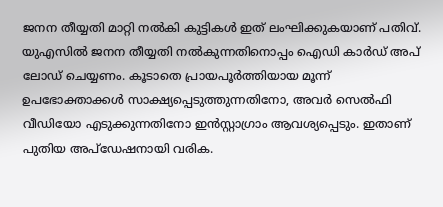ജനന തീയ്യതി മാറ്റി നല്‍കി കുട്ടികള്‍ ഇത് ലംഘിക്കുകയാണ് പതിവ്. യുഎസില്‍ ജനന തീയ്യതി നല്‍കുന്നതിനൊപ്പം ഐഡി കാര്‍ഡ് അപ് ലോഡ് ചെയ്യണം. കൂടാതെ പ്രായപൂര്‍ത്തിയായ മൂന്ന് ഉപഭോക്താക്കള്‍ സാക്ഷ്യപ്പെടുത്തുന്നതിനോ, അവര്‍ സെല്‍ഫി വീഡിയോ എടുക്കുന്നതിനോ ഇന്‍സ്റ്റാഗ്രാം ആവശ്യപ്പെടും. ഇതാണ് പുതിയ അപ്‌ഡേഷനായി വരിക.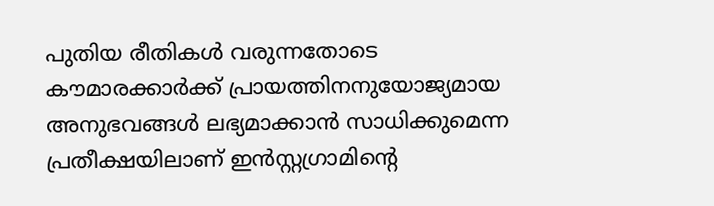പുതിയ രീതികള്‍ വരുന്നതോടെ കൗമാരക്കാര്‍ക്ക് പ്രായത്തിനനുയോജ്യമായ അനുഭവങ്ങള്‍ ലഭ്യമാക്കാന്‍ സാധിക്കുമെന്ന പ്രതീക്ഷയിലാണ് ഇന്‍സ്റ്റഗ്രാമിന്റെ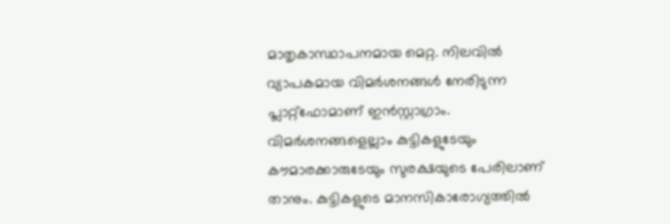മാതൃകാസ്ഥാപനമായ മെറ്റ. നിലവില്‍ വ്യാപകമായ വിമര്‍ശനങ്ങള്‍ നേരിടുന്ന പ്ലാറ്റ്‌ഫോമാണ് ഇന്‍സ്റ്റാഗ്രാം. വിമര്‍ശനങ്ങളെല്ലാം കുട്ടികളുടേയും കൗമാരക്കാരുടേയും സുരക്ഷയുടെ പേരിലാണ് താനും. കുട്ടികളുടെ മാനസികാരോഗ്യത്തില്‍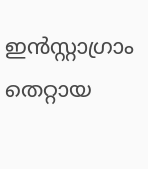ഇന്‍സ്റ്റാഗ്രാം തെറ്റായ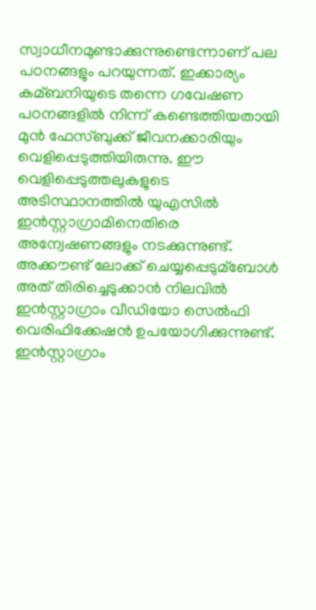സ്വാധീനമുണ്ടാക്കുന്നുണ്ടെന്നാണ് പല പഠനങ്ങളും പറയുന്നത്. ഇക്കാര്യം കമ്ബനിയുടെ തന്നെ ഗവേഷണ പഠനങ്ങളില്‍ നിന്ന് കണ്ടെത്തിയതായി മുന്‍ ഫേസ്ബുക്ക് ജീവനക്കാരിയും വെളിപ്പെടുത്തിയിരുന്നു. ഈ വെളിപ്പെടുത്തലുകളുടെ അടിസ്ഥാനത്തില്‍ യുഎസില്‍ ഇന്‍സ്റ്റാഗ്രാമിനെതിരെ അന്വേഷണങ്ങളും നടക്കുന്നുണ്ട്. അക്കൗണ്ട് ലോക്ക് ചെയ്യപ്പെടുമ്‌ബോള്‍ അത് തിരിച്ചെടുക്കാന്‍ നിലവില്‍ ഇന്‍സ്റ്റാഗ്രാം വീഡിയോ സെല്‍ഫി വെരിഫിക്കേഷന്‍ ഉപയോഗിക്കുന്നുണ്ട്. ഇന്‍സ്റ്റാഗ്രാം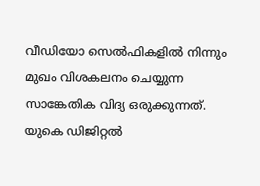വീഡിയോ സെല്‍ഫികളില്‍ നിന്നും മുഖം വിശകലനം ചെയ്യുന്ന സാങ്കേതിക വിദ്യ ഒരുക്കുന്നത്. യുകെ ഡിജിറ്റല്‍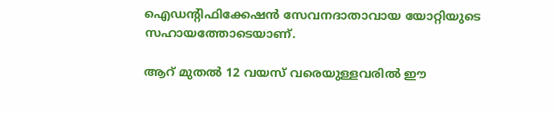ഐഡന്റിഫിക്കേഷന്‍ സേവനദാതാവായ യോറ്റിയുടെ സഹായത്തോടെയാണ്.

ആറ് മുതല്‍ 12 വയസ് വരെയുള്ളവരില്‍ ഈ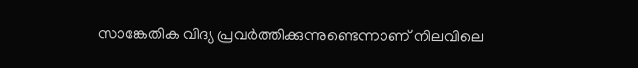സാങ്കേതിക വിദ്യ പ്രവര്‍ത്തിക്കുന്നുണ്ടെന്നാണ് നിലവിലെ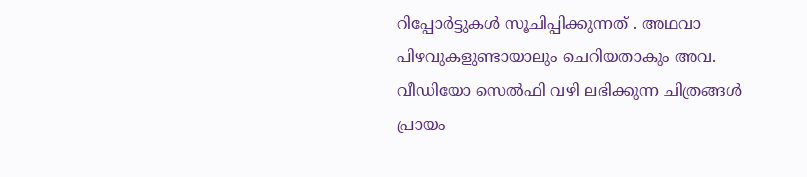റിപ്പോര്‍ട്ടുകള്‍ സൂചിപ്പിക്കുന്നത് . അഥവാ പിഴവുകളുണ്ടായാലും ചെറിയതാകും അവ. വീഡിയോ സെല്‍ഫി വഴി ലഭിക്കുന്ന ചിത്രങ്ങള്‍ പ്രായം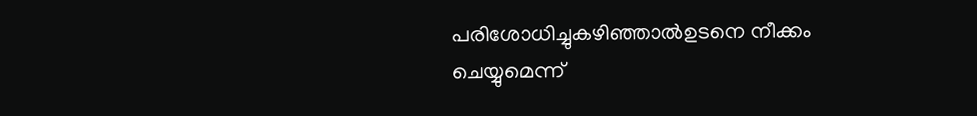പരിശോധിച്ചുകഴിഞ്ഞാല്‍ഉടനെ നീക്കം ചെയ്യുമെന്ന്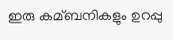ഇരു കമ്ബനികളും ഉറപ്പു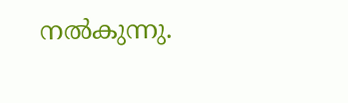നല്‍കുന്നു.